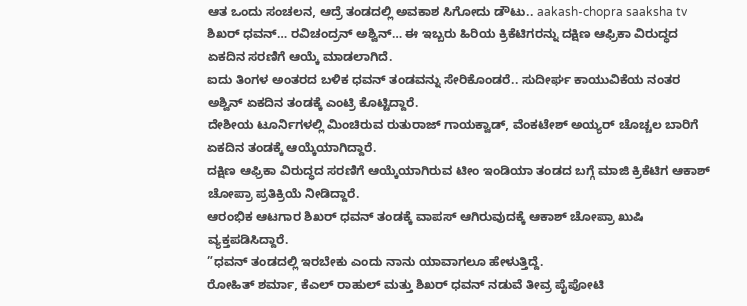ಆತ ಒಂದು ಸಂಚಲನ, ಆದ್ರೆ ತಂಡದಲ್ಲಿ ಅವಕಾಶ ಸಿಗೋದು ಡೌಟು.. aakash-chopra saaksha tv
ಶಿಖರ್ ಧವನ್… ರವಿಚಂದ್ರನ್ ಅಶ್ವಿನ್… ಈ ಇಬ್ಬರು ಹಿರಿಯ ಕ್ರಿಕೆಟಿಗರನ್ನು ದಕ್ಷಿಣ ಆಫ್ರಿಕಾ ವಿರುದ್ಧದ ಏಕದಿನ ಸರಣಿಗೆ ಆಯ್ಕೆ ಮಾಡಲಾಗಿದೆ.
ಐದು ತಿಂಗಳ ಅಂತರದ ಬಳಿಕ ಧವನ್ ತಂಡವನ್ನು ಸೇರಿಕೊಂಡರೆ.. ಸುದೀರ್ಘ ಕಾಯುವಿಕೆಯ ನಂತರ ಅಶ್ವಿನ್ ಏಕದಿನ ತಂಡಕ್ಕೆ ಎಂಟ್ರಿ ಕೊಟ್ಟಿದ್ದಾರೆ.
ದೇಶೀಯ ಟೂರ್ನಿಗಳಲ್ಲಿ ಮಿಂಚಿರುವ ರುತುರಾಜ್ ಗಾಯಕ್ವಾಡ್, ವೆಂಕಟೇಶ್ ಅಯ್ಯರ್ ಚೊಚ್ಚಲ ಬಾರಿಗೆ ಏಕದಿನ ತಂಡಕ್ಕೆ ಆಯ್ಕೆಯಾಗಿದ್ದಾರೆ.
ದಕ್ಷಿಣ ಆಫ್ರಿಕಾ ವಿರುದ್ಧದ ಸರಣಿಗೆ ಆಯ್ಕೆಯಾಗಿರುವ ಟೀಂ ಇಂಡಿಯಾ ತಂಡದ ಬಗ್ಗೆ ಮಾಜಿ ಕ್ರಿಕೆಟಿಗ ಆಕಾಶ್ ಚೋಪ್ರಾ ಪ್ರತಿಕ್ರಿಯೆ ನೀಡಿದ್ದಾರೆ.
ಆರಂಭಿಕ ಆಟಗಾರ ಶಿಖರ್ ಧವನ್ ತಂಡಕ್ಕೆ ವಾಪಸ್ ಆಗಿರುವುದಕ್ಕೆ ಆಕಾಶ್ ಚೋಪ್ರಾ ಖುಷಿ ವ್ಯಕ್ತಪಡಿಸಿದ್ದಾರೆ.
”ಧವನ್ ತಂಡದಲ್ಲಿ ಇರಬೇಕು ಎಂದು ನಾನು ಯಾವಾಗಲೂ ಹೇಳುತ್ತಿದ್ದೆ.
ರೋಹಿತ್ ಶರ್ಮಾ, ಕೆಎಲ್ ರಾಹುಲ್ ಮತ್ತು ಶಿಖರ್ ಧವನ್ ನಡುವೆ ತೀವ್ರ ಪೈಪೋಟಿ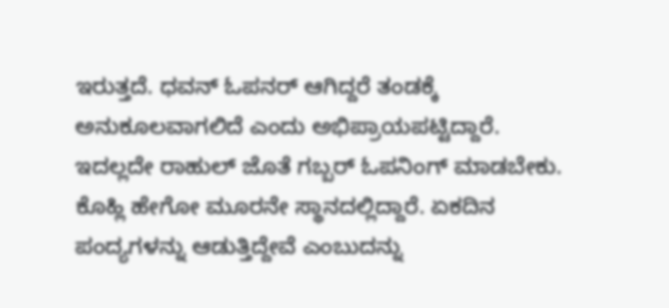ಇರುತ್ತದೆ. ಧವನ್ ಓಪನರ್ ಆಗಿದ್ದರೆ ತಂಡಕ್ಕೆ ಅನುಕೂಲವಾಗಲಿದೆ ಎಂದು ಅಭಿಪ್ರಾಯಪಟ್ಟಿದ್ದಾರೆ.
ಇದಲ್ಲದೇ ರಾಹುಲ್ ಜೊತೆ ಗಬ್ಬರ್ ಓಪನಿಂಗ್ ಮಾಡಬೇಕು. ಕೊಹ್ಲಿ ಹೇಗೋ ಮೂರನೇ ಸ್ಥಾನದಲ್ಲಿದ್ದಾರೆ. ಏಕದಿನ ಪಂದ್ಯಗಳನ್ನು ಆಡುತ್ತಿದ್ದೇವೆ ಎಂಬುದನ್ನು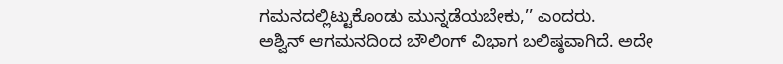ಗಮನದಲ್ಲಿಟ್ಟುಕೊಂಡು ಮುನ್ನಡೆಯಬೇಕು,’’ ಎಂದರು.
ಅಶ್ವಿನ್ ಆಗಮನದಿಂದ ಬೌಲಿಂಗ್ ವಿಭಾಗ ಬಲಿಷ್ಠವಾಗಿದೆ. ಅದೇ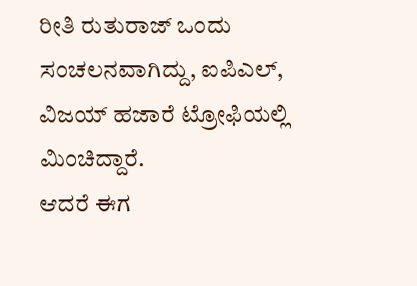ರೀತಿ ರುತುರಾಜ್ ಒಂದು ಸಂಚಲನವಾಗಿದ್ದು, ಐಪಿಎಲ್, ವಿಜಯ್ ಹಜಾರೆ ಟ್ರೋಫಿಯಲ್ಲಿ ಮಿಂಚಿದ್ದಾರೆ.
ಆದರೆ ಈಗ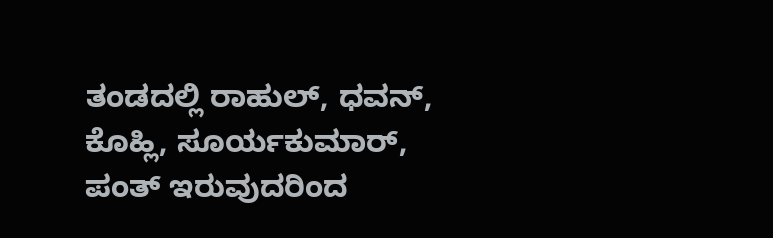ತಂಡದಲ್ಲಿ ರಾಹುಲ್, ಧವನ್, ಕೊಹ್ಲಿ, ಸೂರ್ಯಕುಮಾರ್, ಪಂತ್ ಇರುವುದರಿಂದ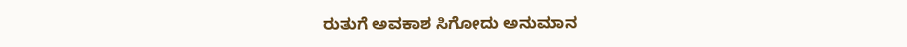ರುತುಗೆ ಅವಕಾಶ ಸಿಗೋದು ಅನುಮಾನ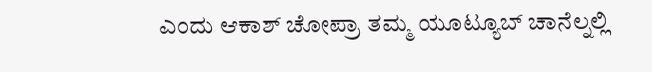ಎಂದು ಆಕಾಶ್ ಚೋಪ್ರಾ ತಮ್ಮ ಯೂಟ್ಯೂಬ್ ಚಾನೆಲ್ನಲ್ಲಿ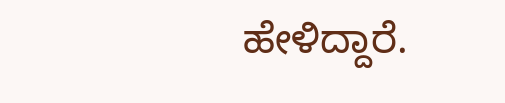ಹೇಳಿದ್ದಾರೆ.